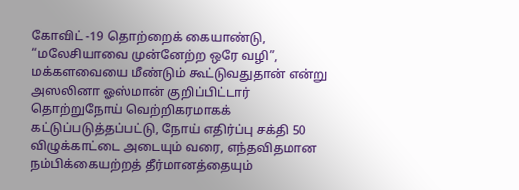கோவிட் -19 தொற்றைக் கையாண்டு, “மலேசியாவை முன்னேற்ற ஒரே வழி”, மக்களவையை மீண்டும் கூட்டுவதுதான் என்று அஸலினா ஓஸ்மான் குறிப்பிட்டார்
தொற்றுநோய் வெற்றிகரமாகக் கட்டுப்படுத்தப்பட்டு, நோய் எதிர்ப்பு சக்தி 50 விழுக்காட்டை அடையும் வரை, எந்தவிதமான நம்பிக்கையற்றத் தீர்மானத்தையும்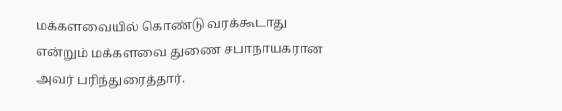மக்களவையில் கொண்டு வரக்கூடாது என்றும் மக்களவை துணை சபாநாயகரான அவர் பரிந்துரைத்தார்.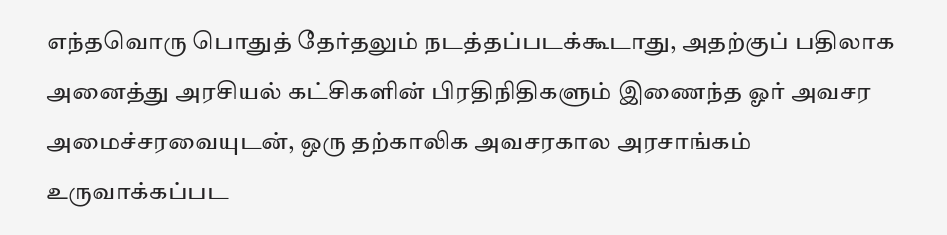எந்தவொரு பொதுத் தேர்தலும் நடத்தப்படக்கூடாது, அதற்குப் பதிலாக அனைத்து அரசியல் கட்சிகளின் பிரதிநிதிகளும் இணைந்த ஓர் அவசர அமைச்சரவையுடன், ஒரு தற்காலிக அவசரகால அரசாங்கம் உருவாக்கப்பட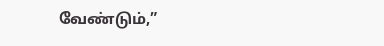வேண்டும்,”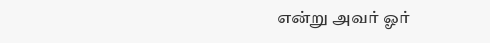என்று அவர் ஓர்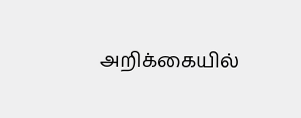அறிக்கையில்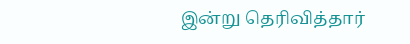இன்று தெரிவித்தார்